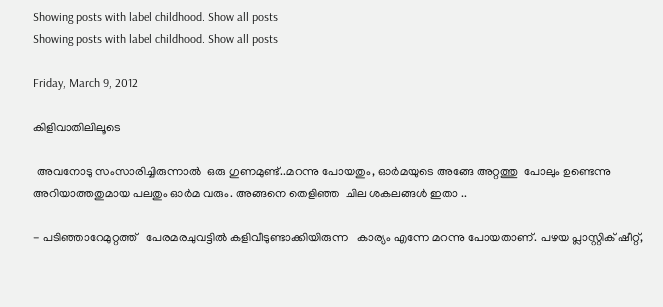Showing posts with label childhood. Show all posts
Showing posts with label childhood. Show all posts

Friday, March 9, 2012

കിളിവാതിലിലൂടെ

 അവനോടു സംസാരിച്ചിരുന്നാല്‍  ഒരു ഗുണമുണ്ട്..മറന്നു പോയതും, ഓര്‍മയുടെ അങ്ങേ അറ്റത്തു  പോലും ഉണ്ടെന്നു അറിയാത്തതുമായ പലതും ഓര്‍മ വരും. അങ്ങനെ തെളിഞ്ഞ  ചില ശകലങ്ങള്‍ ഇതാ ..

- പടിഞ്ഞാറേമുറ്റത്ത്‌   പേരമരചുവട്ടില്‍ കളിവീടുണ്ടാക്കിയിരുന്ന   കാര്യം എന്നേ മറന്നു പോയതാണ്. പഴയ പ്ലാസ്റ്റിക്‌ ഷീറ്റ്,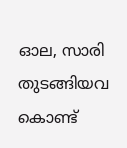ഓല, സാരി തുടങ്ങിയവ കൊണ്ട്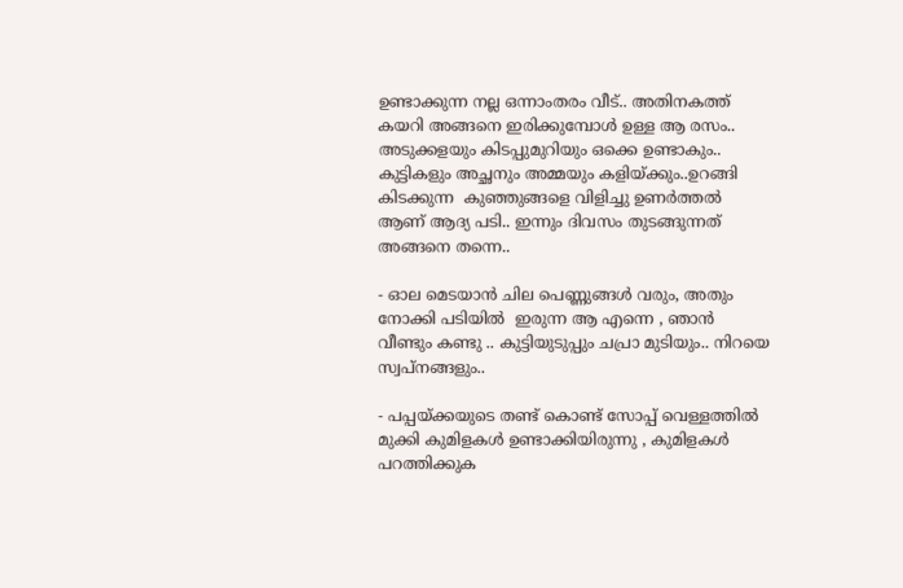ഉണ്ടാക്കുന്ന നല്ല ഒന്നാംതരം വീട്.. അതിനകത്ത് കയറി അങ്ങനെ ഇരിക്കുമ്പോള്‍ ഉള്ള ആ രസം..   അടുക്കളയും കിടപ്പുമുറിയും ഒക്കെ ഉണ്ടാകും.. കുട്ടികളും അച്ഛനും അമ്മയും കളിയ്ക്കും..ഉറങ്ങി കിടക്കുന്ന  കുഞ്ഞുങ്ങളെ വിളിച്ചു ഉണര്‍ത്തല്‍   ആണ് ആദ്യ പടി.. ഇന്നും ദിവസം തുടങ്ങുന്നത് അങ്ങനെ തന്നെ..

- ഓല മെടയാന്‍ ചില പെണ്ണുങ്ങള്‍ വരും, അതും നോക്കി പടിയില്‍  ഇരുന്ന ആ എന്നെ , ഞാന്‍ വീണ്ടും കണ്ടു .. കുട്ടിയുടുപ്പും ചപ്രാ മുടിയും.. നിറയെ സ്വപ്നങ്ങളും..

- പപ്പയ്ക്കയുടെ തണ്ട് കൊണ്ട് സോപ്പ് വെള്ളത്തില്‍ മുക്കി കുമിളകള്‍ ഉണ്ടാക്കിയിരുന്നു , കുമിളകള്‍ പറത്തിക്കുക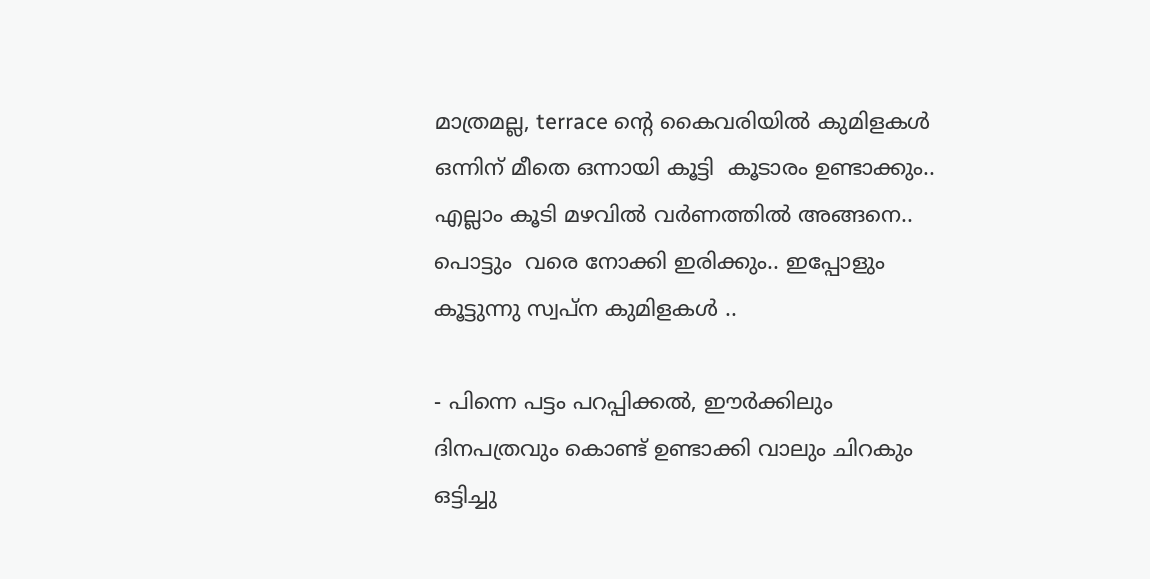മാത്രമല്ല, terrace ന്റെ കൈവരിയില്‍ കുമിളകള്‍  ഒന്നിന് മീതെ ഒന്നായി കൂട്ടി  കൂടാരം ഉണ്ടാക്കും.. എല്ലാം കൂടി മഴവില്‍ വര്‍ണത്തില്‍ അങ്ങനെ.. പൊട്ടും  വരെ നോക്കി ഇരിക്കും.. ഇപ്പോളും കൂട്ടുന്നു സ്വപ്ന കുമിളകള്‍ ..

- പിന്നെ പട്ടം പറപ്പിക്കല്‍, ഈര്‍ക്കിലും ദിനപത്രവും കൊണ്ട് ഉണ്ടാക്കി വാലും ചിറകും ഒട്ടിച്ചു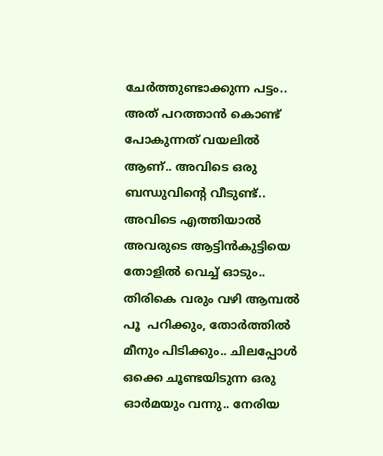ചേര്‍ത്തുണ്ടാക്കുന്ന പട്ടം.. അത് പറത്താന്‍ കൊണ്ട് പോകുന്നത് വയലില്‍ ആണ്.. അവിടെ ഒരു ബന്ധുവിന്റെ വീടുണ്ട്.. അവിടെ എത്തിയാല്‍ അവരുടെ ആട്ടിന്‍കുട്ടിയെ തോളില്‍ വെച്ച് ഓടും.. തിരികെ വരും വഴി ആമ്പല്‍ പൂ  പറിക്കും, തോര്‍ത്തില്‍ മീനും പിടിക്കും.. ചിലപ്പോള്‍ ഒക്കെ ചൂണ്ടയിടുന്ന ഒരു ഓര്‍മയും വന്നു.. നേരിയ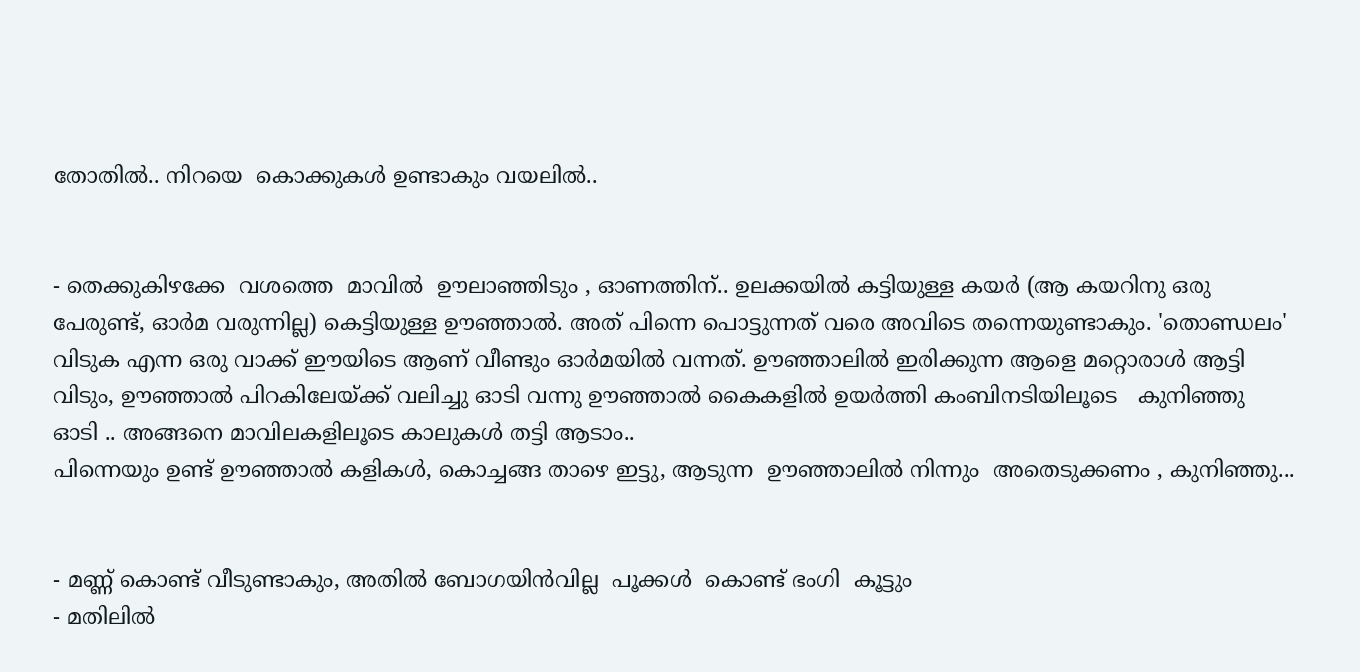തോതില്‍.. നിറയെ  കൊക്കുകള്‍ ഉണ്ടാകും വയലില്‍..


- തെക്കുകിഴക്കേ  വശത്തെ  മാവില്‍  ഊലാഞ്ഞിടും , ഓണത്തിന്.. ഉലക്കയില്‍ കട്ടിയുള്ള കയര്‍ (ആ കയറിനു ഒരു പേരുണ്ട്, ഓര്‍മ വരുന്നില്ല) കെട്ടിയുള്ള ഊഞ്ഞാല്‍. അത് പിന്നെ പൊട്ടുന്നത് വരെ അവിടെ തന്നെയുണ്ടാകും. 'തൊണ്ഡലം' വിടുക എന്ന ഒരു വാക്ക് ഈയിടെ ആണ് വീണ്ടും ഓര്‍മയില്‍ വന്നത്. ഊഞ്ഞാലില്‍ ഇരിക്കുന്ന ആളെ മറ്റൊരാള്‍ ആട്ടി വിടും, ഊഞ്ഞാല്‍ പിറകിലേയ്ക്ക് വലിച്ചു ഓടി വന്നു ഊഞ്ഞാല്‍ കൈകളില്‍ ഉയര്‍ത്തി കംബിനടിയിലൂടെ   കുനിഞ്ഞു   ഓടി .. അങ്ങനെ മാവിലകളിലൂടെ കാലുകള്‍ തട്ടി ആടാം..
പിന്നെയും ഉണ്ട് ഊഞ്ഞാല്‍ കളികള്‍, കൊച്ചങ്ങ താഴെ ഇട്ടു, ആടുന്ന  ഊഞ്ഞാലില്‍ നിന്നും  അതെടുക്കണം , കുനിഞ്ഞു...


- മണ്ണ് കൊണ്ട് വീടുണ്ടാകും, അതില്‍ ബോഗയിന്‍വില്ല  പൂക്കള്‍  കൊണ്ട് ഭംഗി  കൂട്ടും
- മതിലില്‍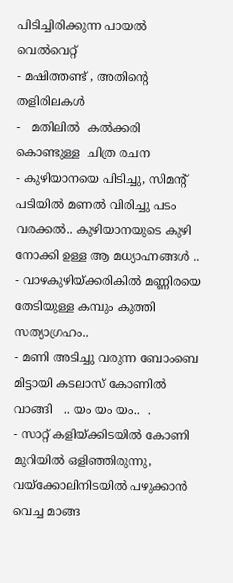പിടിച്ചിരിക്കുന്ന പായല്‍ വെല്‍വെറ്റ്
- മഷിത്തണ്ട് , അതിന്റെ തളിരിലകള്‍
-   മതിലില്‍  കല്‍ക്കരി  കൊണ്ടുള്ള  ചിത്ര രചന
- കുഴിയാനയെ പിടിച്ചു, സിമന്റ്‌ പടിയില്‍ മണല്‍ വിരിച്ചു പടം വരക്കല്‍.. കുഴിയാനയുടെ കുഴി നോക്കി ഉള്ള ആ മധ്യാഹ്നങ്ങള്‍ ..
- വാഴകുഴിയ്ക്കരികില്‍ മണ്ണിരയെ തേടിയുള്ള കമ്പും കുത്തി സത്യാഗ്രഹം..
- മണി അടിച്ചു വരുന്ന ബോംബെ മിട്ടായി കടലാസ് കോണില്‍ വാങ്ങി   .. യം യം യം..  .
- സാറ്റ് കളിയ്ക്കിടയില്‍ കോണി  മുറിയില്‍ ഒളിഞ്ഞിരുന്നു, വയ്ക്കോലിനിടയില്‍ പഴുക്കാന്‍ വെച്ച മാങ്ങ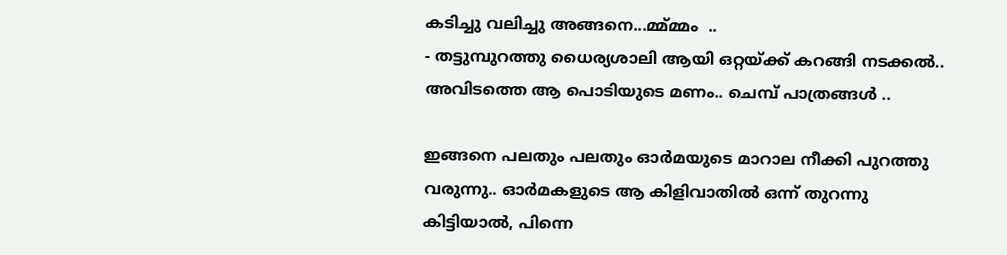കടിച്ചു വലിച്ചു അങ്ങനെ...മ്മ്മ്മം  ..
- തട്ടുമ്പുറത്തു ധൈര്യശാലി ആയി ഒറ്റയ്ക്ക് കറങ്ങി നടക്കല്‍..  അവിടത്തെ ആ പൊടിയുടെ മണം.. ചെമ്പ് പാത്രങ്ങള്‍ ..

ഇങ്ങനെ പലതും പലതും ഓര്‍മയുടെ മാറാല നീക്കി പുറത്തു വരുന്നു.. ഓര്‍മകളുടെ ആ കിളിവാതില്‍ ഒന്ന് തുറന്നു കിട്ടിയാല്‍, പിന്നെ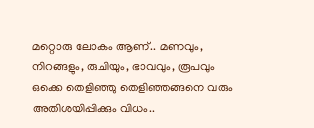മറ്റൊരു ലോകം ആണ്.. മണവും, നിറങ്ങളും, രുചിയും, ഭാവവും, രൂപവും ഒക്കെ തെളിഞ്ഞു തെളിഞ്ഞങ്ങനെ വരും
അതിശയിപ്പിക്കും വിധം..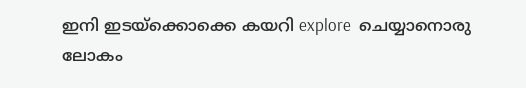ഇനി ഇടയ്ക്കൊക്കെ കയറി explore  ചെയ്യാനൊരു ലോകം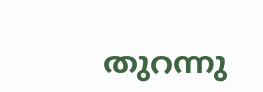തുറന്നു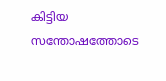കിട്ടിയ സന്തോഷത്തോടെ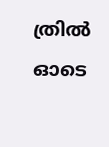ത്രില്‍ ഓടെ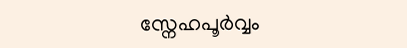സ്നേഹപൂര്‍വ്വം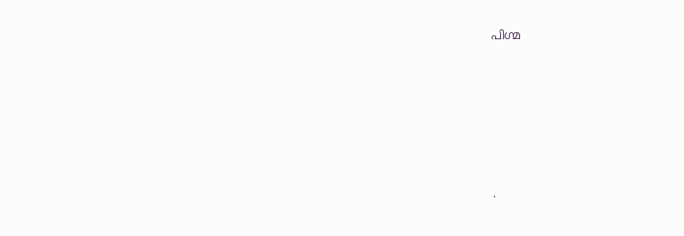പിഗ്മ










.